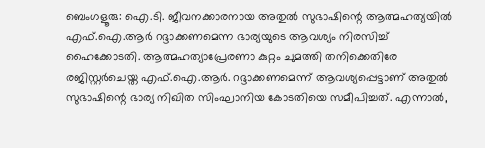ബെംഗളൂരു: ഐ.ടി. ജീവനക്കാരനായ അതുല്‍ സുഭാഷിന്റെ ആത്മഹത്യയില്‍ എഫ്.ഐ.ആര്‍ റദ്ദാക്കണമെന്ന ഭാര്യയുടെ ആവശ്യം നിരസിച്ച് ഹൈക്കോടതി. ആത്മഹത്യാപ്രേരണാ കുറ്റം ചുമത്തി തനിക്കെതിരേ രജിസ്റ്റര്‍ചെയ്ത എഫ്.ഐ.ആര്‍. റദ്ദാക്കണമെന്ന് ആവശ്യപ്പെട്ടാണ് അതുല്‍ സുഭാഷിന്റെ ഭാര്യ നിഖിത സിംഘാനിയ കോടതിയെ സമീപിച്ചത്. എന്നാല്‍,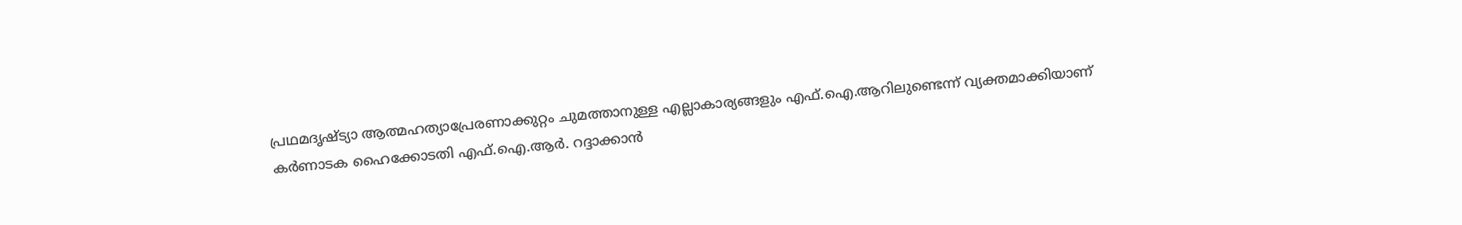പ്രഥമദൃഷ്ട്യാ ആത്മഹത്യാപ്രേരണാക്കുറ്റം ചുമത്താനുള്ള എല്ലാകാര്യങ്ങളും എഫ്.ഐ.ആറിലുണ്ടെന്ന് വ്യക്തമാക്കിയാണ് കര്‍ണാടക ഹൈക്കോടതി എഫ്.ഐ.ആര്‍. റദ്ദാക്കാന്‍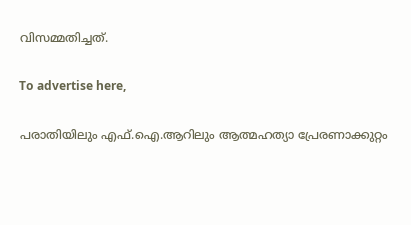വിസമ്മതിച്ചത്.

To advertise here,

പരാതിയിലും എഫ്.ഐ.ആറിലും ആത്മഹത്യാ പ്രേരണാക്കുറ്റം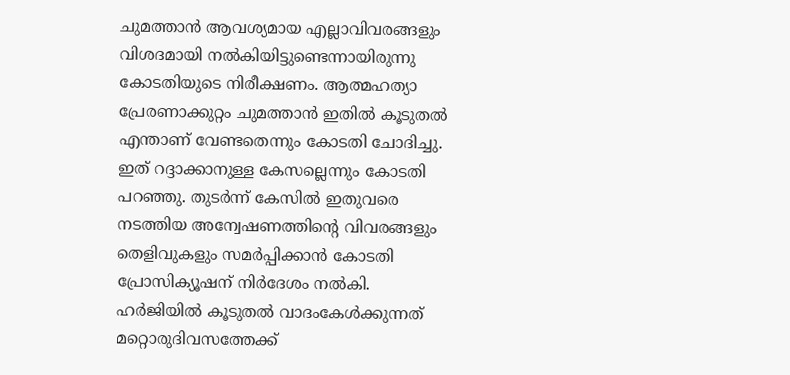ചുമത്താന്‍ ആവശ്യമായ എല്ലാവിവരങ്ങളും വിശദമായി നല്‍കിയിട്ടുണ്ടെന്നായിരുന്നു കോടതിയുടെ നിരീക്ഷണം. ആത്മഹത്യാ പ്രേരണാക്കുറ്റം ചുമത്താന്‍ ഇതില്‍ കൂടുതല്‍ എന്താണ് വേണ്ടതെന്നും കോടതി ചോദിച്ചു. ഇത് റദ്ദാക്കാനുള്ള കേസല്ലെന്നും കോടതി പറഞ്ഞു. തുടര്‍ന്ന് കേസില്‍ ഇതുവരെ നടത്തിയ അന്വേഷണത്തിന്റെ വിവരങ്ങളും തെളിവുകളും സമര്‍പ്പിക്കാന്‍ കോടതി പ്രോസിക്യൂഷന് നിര്‍ദേശം നല്‍കി. ഹര്‍ജിയില്‍ കൂടുതല്‍ വാദംകേള്‍ക്കുന്നത് മറ്റൊരുദിവസത്തേക്ക്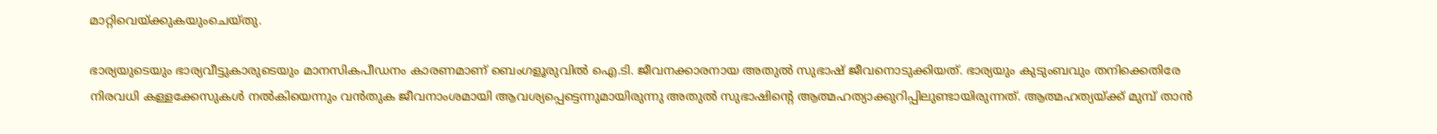മാറ്റിവെയ്ക്കുകയുംചെയ്തു.

ഭാര്യയുടെയും ഭാര്യവീട്ടുകാരുടെയും മാനസികപീഡനം കാരണമാണ് ബെംഗളൂരുവില്‍ ഐ.ടി. ജീവനക്കാരനായ അതുല്‍ സുഭാഷ് ജീവനൊടുക്കിയത്. ഭാര്യയും കുടുംബവും തനിക്കെതിരേ നിരവധി കള്ളക്കേസുകള്‍ നല്‍കിയെന്നും വന്‍തുക ജീവനാംശമായി ആവശ്യപ്പെട്ടെന്നുമായിരുന്നു അതുല്‍ സുഭാഷിന്റെ ആത്മഹത്യാക്കുറിപ്പിലുണ്ടായിരുന്നത്. ആത്മഹത്യയ്ക്ക് മുമ്പ് താന്‍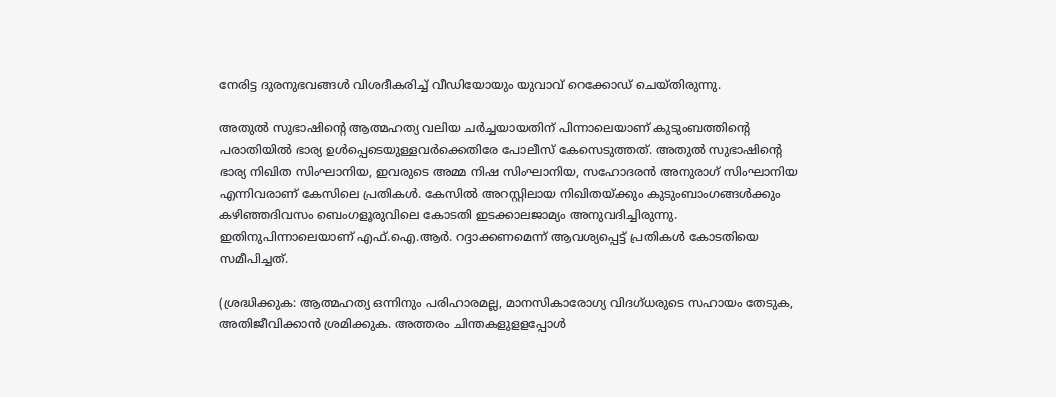നേരിട്ട ദുരനുഭവങ്ങള്‍ വിശദീകരിച്ച് വീഡിയോയും യുവാവ് റെക്കോഡ് ചെയ്തിരുന്നു.

അതുല്‍ സുഭാഷിന്റെ ആത്മഹത്യ വലിയ ചര്‍ച്ചയായതിന് പിന്നാലെയാണ് കുടുംബത്തിന്റെ പരാതിയില്‍ ഭാര്യ ഉള്‍പ്പെടെയുള്ളവര്‍ക്കെതിരേ പോലീസ് കേസെടുത്തത്. അതുല്‍ സുഭാഷിന്റെ ഭാര്യ നിഖിത സിംഘാനിയ, ഇവരുടെ അമ്മ നിഷ സിംഘാനിയ, സഹോദരന്‍ അനുരാഗ് സിംഘാനിയ എന്നിവരാണ് കേസിലെ പ്രതികള്‍. കേസില്‍ അറസ്റ്റിലായ നിഖിതയ്ക്കും കുടുംബാംഗങ്ങൾക്കും കഴിഞ്ഞദിവസം ബെംഗളൂരുവിലെ കോടതി ഇടക്കാലജാമ്യം അനുവദിച്ചിരുന്നു. ഇതിനുപിന്നാലെയാണ് എഫ്.ഐ.ആര്‍. റദ്ദാക്കണമെന്ന് ആവശ്യപ്പെട്ട് പ്രതികള്‍ കോടതിയെ സമീപിച്ചത്.

(ശ്രദ്ധിക്കുക: ആത്മഹത്യ ഒന്നിനും പരിഹാരമല്ല, മാനസികാരോഗ്യ വിദഗ്ധരുടെ സഹായം തേടുക, അതിജീവിക്കാന്‍ ശ്രമിക്കുക. അത്തരം ചിന്തകളുളളപ്പോള്‍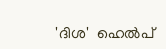'ദിശ'  ഹെല്‍പ്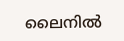ലൈനില്‍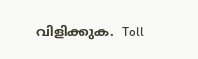വിളിക്കുക.  Toll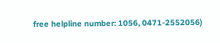free helpline number: 1056, 0471-2552056)